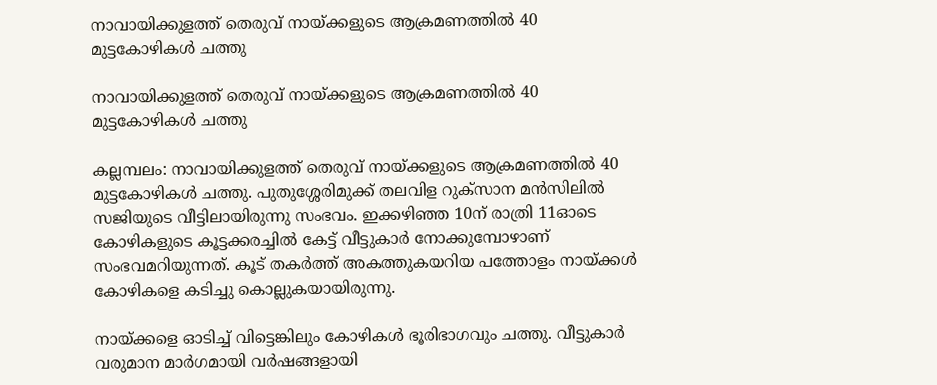നാവായിക്കുളത്ത് തെരുവ് നായ്ക്കളുടെ ആക്രമണത്തിൽ 40 മുട്ടകോഴികൾ ചത്തു

നാവായിക്കുളത്ത് തെരുവ് നായ്ക്കളുടെ ആക്രമണത്തിൽ 40 മുട്ടകോഴികൾ ചത്തു

കല്ലമ്പലം: നാവായിക്കുളത്ത് തെരുവ് നായ്ക്കളുടെ ആക്രമണത്തിൽ 40 മുട്ടകോഴികൾ ചത്തു. പുതുശ്ശേരിമുക്ക് തലവിള റുക്സാന മൻസിലിൽ സജിയുടെ വീട്ടിലായിരുന്നു സംഭവം. ഇക്കഴിഞ്ഞ 10ന് രാത്രി 11ഓടെ കോഴികളുടെ കൂട്ടക്കരച്ചിൽ കേട്ട് വീട്ടുകാർ നോക്കുമ്പോഴാണ് സംഭവമറിയുന്നത്. കൂട് തകർത്ത് അകത്തുകയറിയ പത്തോളം നായ്ക്കൾ കോഴികളെ കടിച്ചു കൊല്ലുകയായിരുന്നു.

നായ്ക്കളെ ഓടിച്ച് വിട്ടെങ്കിലും കോഴികൾ ഭൂരിഭാഗവും ചത്തു. വീട്ടുകാർ വരുമാന മാർഗമായി വർഷങ്ങളായി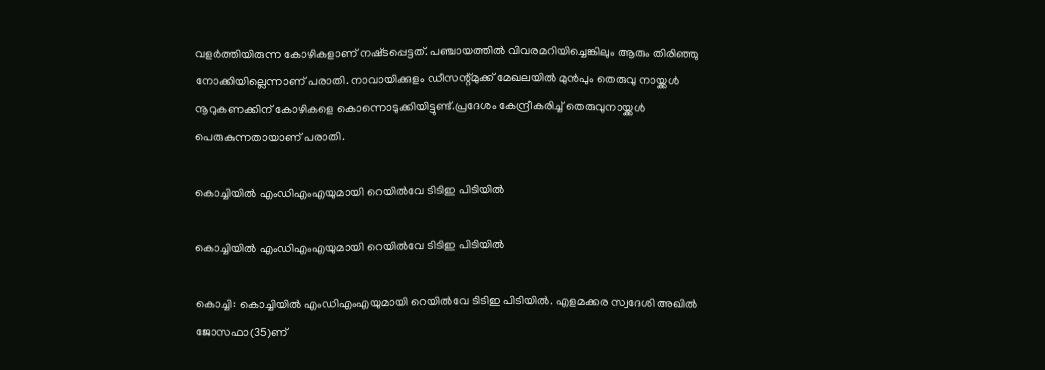വളർത്തിയിരുന്ന കോഴികളാണ് നഷ്‌ടപ്പെട്ടത്. പഞ്ചായത്തിൽ വിവരമറിയിച്ചെങ്കിലും ആരും തിരിഞ്ഞു നോക്കിയില്ലെന്നാണ് പരാതി. നാവായിക്കുളം ഡീസന്റ്മുക്ക്‌ മേഖലയിൽ മുൻപും തെരുവു നായ്ക്കൾ നൂറുകണക്കിന് കോഴികളെ കൊന്നൊടുക്കിയിട്ടുണ്ട്.പ്രദേശം കേന്ദ്രീകരിച്ച് തെരുവുനായ്ക്കൾ പെരുകുന്നതായാണ് പരാതി.

കൊച്ചിയില്‍ എംഡിഎംഎയുമായി റെയില്‍വേ ടിടിഇ പിടിയില്‍

കൊച്ചിയില്‍ എംഡിഎംഎയുമായി റെയില്‍വേ ടിടിഇ പിടിയില്‍

കൊച്ചി: കൊച്ചിയില്‍ എംഡിഎംഎയുമായി റെയില്‍വേ ടിടിഇ പിടിയില്‍. എളമക്കര സ്വദേശി അഖില്‍ ജോസഫാ(35)ണ്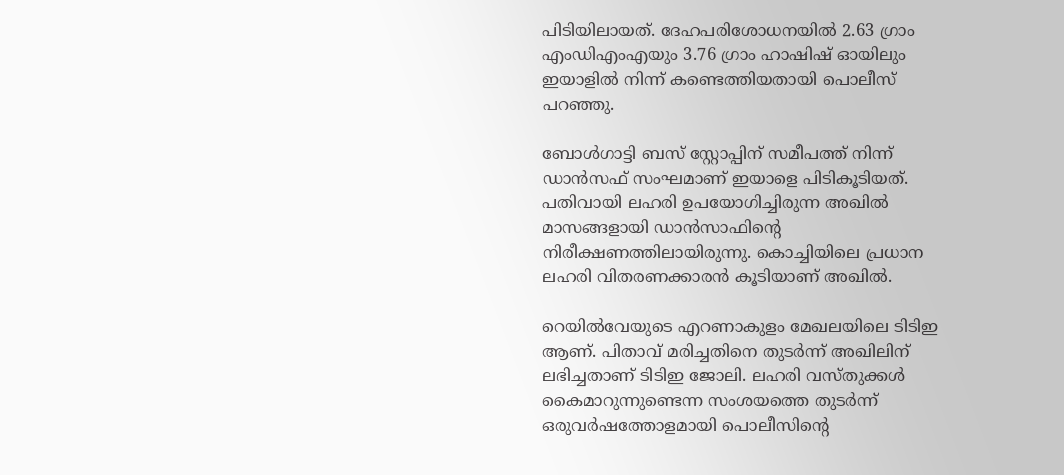പിടിയിലായത്. ദേഹപരിശോധനയില്‍ 2.63 ഗ്രാം എംഡിഎംഎയും 3.76 ഗ്രാം ഹാഷിഷ് ഓയിലും ഇയാളില്‍ നിന്ന് കണ്ടെത്തിയതായി പൊലീസ് പറഞ്ഞു.

ബോള്‍ഗാട്ടി ബസ് സ്റ്റോപ്പിന് സമീപത്ത് നിന്ന് ഡാന്‍സഫ് സംഘമാണ് ഇയാളെ പിടികൂടിയത്. പതിവായി ലഹരി ഉപയോഗിച്ചിരുന്ന അഖില്‍ മാസങ്ങളായി ഡാന്‍സാഫിന്റെ നിരീക്ഷണത്തിലായിരുന്നു. കൊച്ചിയിലെ പ്രധാന ലഹരി വിതരണക്കാരന്‍ കൂടിയാണ് അഖില്‍.

റെയില്‍വേയുടെ എറണാകുളം മേഖലയിലെ ടിടിഇ ആണ്. പിതാവ് മരിച്ചതിനെ തുടര്‍ന്ന് അഖിലിന് ലഭിച്ചതാണ് ടിടിഇ ജോലി. ലഹരി വസ്തുക്കള്‍ കൈമാറുന്നുണ്ടെന്ന സംശയത്തെ തുടര്‍ന്ന് ഒരുവര്‍ഷത്തോളമായി പൊലീസിന്റെ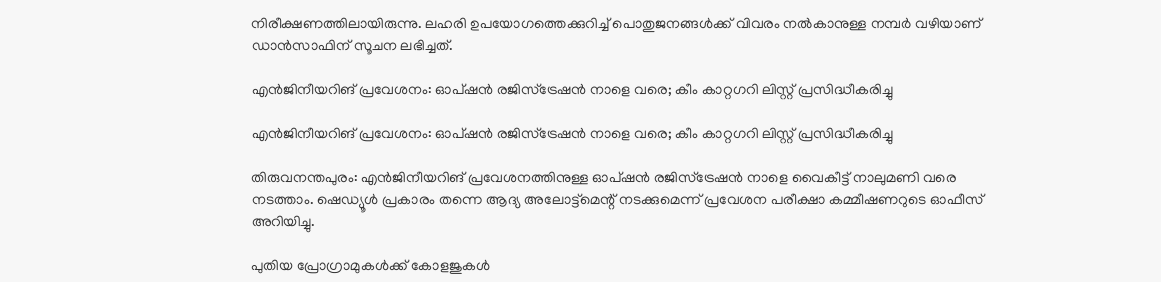നിരീക്ഷണത്തിലായിരുന്നു. ലഹരി ഉപയോഗത്തെക്കുറിച്ച് പൊതുജനങ്ങള്‍ക്ക് വിവരം നല്‍കാനുള്ള നമ്പര്‍ വഴിയാണ് ഡാന്‍സാഫിന് സൂചന ലഭിച്ചത്.

എന്‍ജിനീയറിങ് പ്രവേശനം: ഓപ്ഷന്‍ രജിസ്‌ട്രേഷന്‍ നാളെ വരെ; കീം കാറ്റഗറി ലിസ്റ്റ് പ്രസിദ്ധീകരിച്ചു

എന്‍ജിനീയറിങ് പ്രവേശനം: ഓപ്ഷന്‍ രജിസ്‌ട്രേഷന്‍ നാളെ വരെ; കീം കാറ്റഗറി ലിസ്റ്റ് പ്രസിദ്ധീകരിച്ചു

തിരുവനന്തപുരം: എന്‍ജിനീയറിങ് പ്രവേശനത്തിനുള്ള ഓപ്ഷന്‍ രജിസ്‌ട്രേഷന്‍ നാളെ വൈകീട്ട് നാലുമണി വരെ നടത്താം. ഷെഡ്യൂള്‍ പ്രകാരം തന്നെ ആദ്യ അലോട്ട്‌മെന്റ് നടക്കുമെന്ന് പ്രവേശന പരീക്ഷാ കമ്മീഷണറുടെ ഓഫീസ് അറിയിച്ചു.

പുതിയ പ്രോഗ്രാമുകള്‍ക്ക് കോളജുകള്‍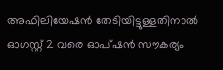അഫിലിയേഷന്‍ തേടിയിട്ടുള്ളതിനാല്‍ ഓഗസ്റ്റ് 2 വരെ ഓപ്ഷന്‍ സൗകര്യം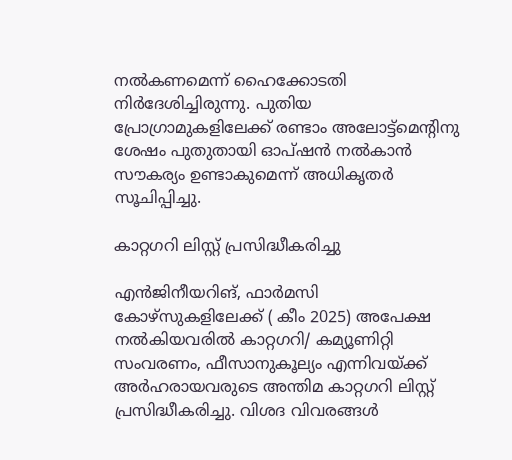നല്‍കണമെന്ന് ഹൈക്കോടതി നിര്‍ദേശിച്ചിരുന്നു. പുതിയ പ്രോഗ്രാമുകളിലേക്ക് രണ്ടാം അലോട്ട്‌മെന്റിനു ശേഷം പുതുതായി ഓപ്ഷന്‍ നല്‍കാന്‍ സൗകര്യം ഉണ്ടാകുമെന്ന് അധികൃതര്‍ സൂചിപ്പിച്ചു.

കാറ്റഗറി ലിസ്റ്റ് പ്രസിദ്ധീകരിച്ചു

എന്‍ജിനീയറിങ്, ഫാര്‍മസി കോഴ്‌സുകളിലേക്ക് ( കീം 2025) അപേക്ഷ നല്‍കിയവരില്‍ കാറ്റഗറി/ കമ്യൂണിറ്റി സംവരണം, ഫീസാനുകൂല്യം എന്നിവയ്ക്ക് അര്‍ഹരായവരുടെ അന്തിമ കാറ്റഗറി ലിസ്റ്റ് പ്രസിദ്ധീകരിച്ചു. വിശദ വിവരങ്ങള്‍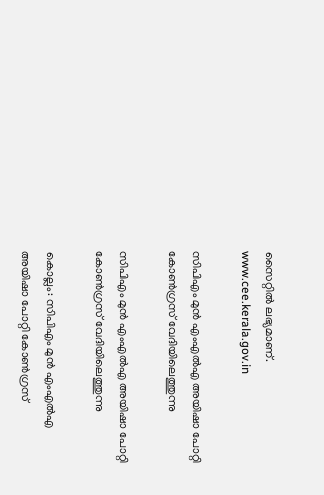സൈറ്റില്‍ ലഭ്യമാണ്. www.cee.kerala.gov.in

സിപിഎം മുൻ എംഎൽഎ അയിഷാ പോറ്റി കോൺഗ്രസ് വേദിയിലെത്തുന്നു

സിപിഎം മുൻ എംഎൽഎ അയിഷാ പോറ്റി കോൺഗ്രസ് വേദിയിലെത്തുന്നു

കൊല്ലം: സിപിഎം മുൻ എംഎൽഎ അയിഷാ പോറ്റി കോൺഗ്രസ്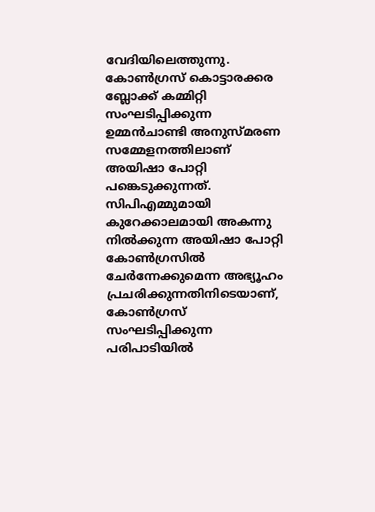വേദിയിലെത്തുന്നു. കോൺഗ്രസ് കൊട്ടാരക്കര ബ്ലോക്ക് കമ്മിറ്റി സംഘടിപ്പിക്കുന്ന ഉമ്മൻചാണ്ടി അനുസ്മരണ സമ്മേളനത്തിലാണ് അയിഷാ പോറ്റി പങ്കെടുക്കുന്നത്. സിപിഎമ്മുമായി കുറേക്കാലമായി അകന്നു നിൽക്കുന്ന അയിഷാ പോറ്റി കോൺഗ്രസിൽ ചേർന്നേക്കുമെന്ന അഭ്യൂഹം പ്രചരിക്കുന്നതിനിടെയാണ്, കോൺഗ്രസ് സംഘടിപ്പിക്കുന്ന പരിപാടിയിൽ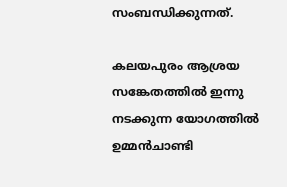സംബന്ധിക്കുന്നത്.

കലയപുരം ആശ്രയ സങ്കേതത്തിൽ ഇന്നു നടക്കുന്ന യോഗത്തിൽ ഉമ്മൻചാണ്ടി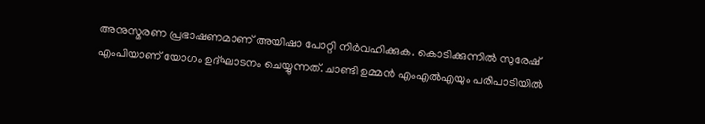അനുസ്മരണ പ്രഭാഷണമാണ് അയിഷാ പോറ്റി നിർവഹിക്കുക. കൊടിക്കുന്നിൽ സുരേഷ് എംപിയാണ് യോഗം ഉദ്ഘാടനം ചെയ്യുന്നത്. ചാണ്ടി ഉമ്മൻ എംഎൽഎയും പരിപാടിയിൽ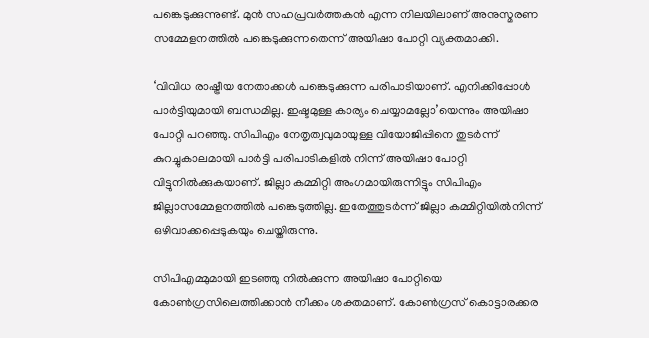പങ്കെടുക്കുന്നുണ്ട്. മുൻ സഹപ്രവർത്തകൻ എന്ന നിലയിലാണ് അനുസ്മരണ സമ്മേളനത്തിൽ പങ്കെടുക്കുന്നതെന്ന് അയിഷാ പോറ്റി വ്യക്തമാക്കി.

‘വിവിധ രാഷ്ട്രീയ നേതാക്കൾ പങ്കെടുക്കുന്ന പരിപാടിയാണ്. എനിക്കിപ്പോൾ പാർട്ടിയുമായി ബന്ധമില്ല. ഇഷ്ടമുള്ള കാര്യം ചെയ്യാമല്ലോ’യെന്നും അയിഷാ പോറ്റി പറഞ്ഞു. സിപിഎം നേതൃത്വവുമായുള്ള വിയോജിപ്പിനെ തുടർന്ന് കുറച്ചുകാലമായി പാർട്ടി പരിപാടികളിൽ നിന്ന് അയിഷാ പോറ്റി വിട്ടുനിൽക്കുകയാണ്. ജില്ലാ കമ്മിറ്റി അംഗമായിരുന്നിട്ടും സിപിഎം ജില്ലാസമ്മേളനത്തിൽ പങ്കെടുത്തില്ല. ഇതേത്തുടർന്ന് ജില്ലാ കമ്മിറ്റിയിൽനിന്ന് ഒഴിവാക്കപ്പെടുകയും ചെയ്തിരുന്നു.

സിപിഎമ്മുമായി ഇടഞ്ഞു നിൽക്കുന്ന അയിഷാ പോറ്റിയെ കോൺഗ്രസിലെത്തിക്കാൻ നീക്കം ശക്തമാണ്. കോൺഗ്രസ് കൊട്ടാരക്കര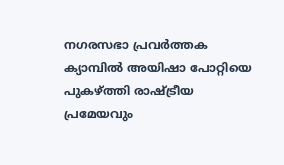നഗരസഭാ പ്രവർത്തക ക്യാമ്പിൽ അയിഷാ പോറ്റിയെ പുകഴ്ത്തി രാഷ്ട്രീയ പ്രമേയവും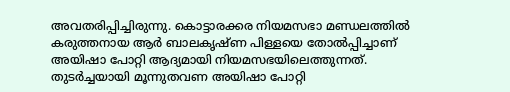അവതരിപ്പിച്ചിരുന്നു. കൊട്ടാരക്കര നിയമസഭാ മണ്ഡലത്തിൽ കരുത്തനായ ആർ ബാലകൃഷ്ണ പിള്ളയെ തോൽപ്പിച്ചാണ് അയിഷാ പോറ്റി ആദ്യമായി നിയമസഭയിലെത്തുന്നത്. തുടർച്ചയായി മൂന്നുതവണ അയിഷാ പോറ്റി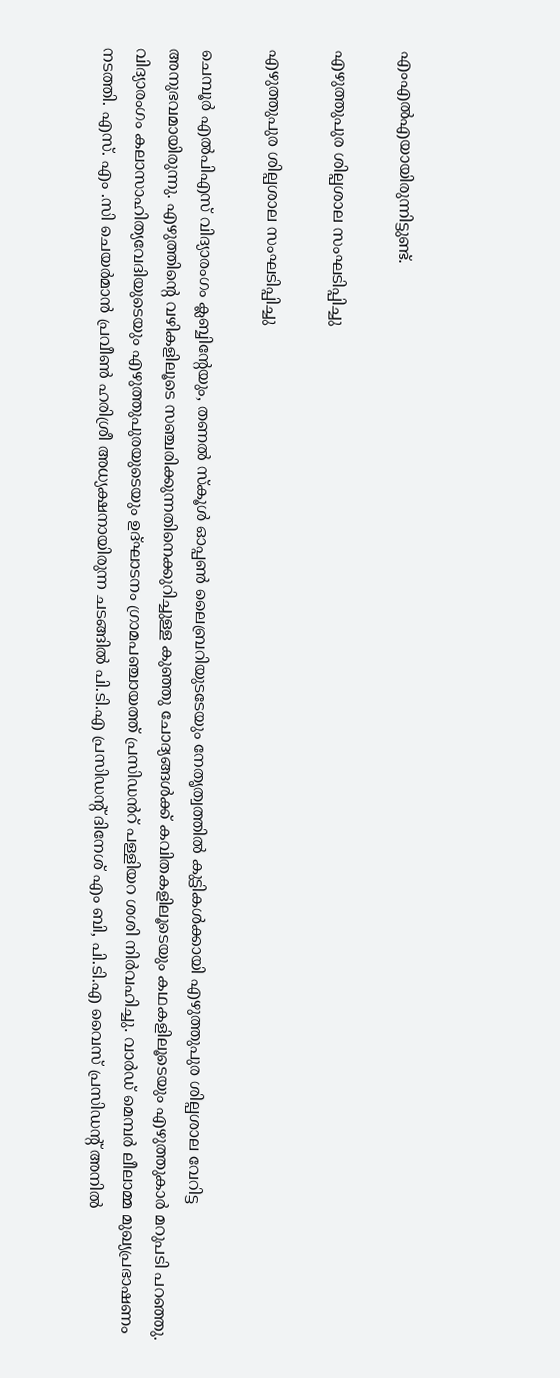എംഎൽഎയായിരുന്നിട്ടുണ്ട്.

എഴുത്തുപുര ശില്പശാല സംഘടിപ്പിച്ചു

എഴുത്തുപുര ശില്പശാല സംഘടിപ്പിച്ചു

ചെമ്പൂർ എൽപിഎസ് വിദ്യാരംഗം ക്ലബ്ബിൻ്റേയും, തണൽ സ്കൂൾ ഓപ്പൺ ലൈബ്രറിയുടടേയും നേതൃത്വത്തിൽ കുട്ടികൾക്കായി എഴുത്തുപുര ശില്പശാല വേറിട്ട അനുഭവമായിരുന്നു. എഴുത്തിൻ്റെ വഴികളിലൂടെ സഞ്ചരിക്കുന്നതിനെക്കുറിച്ചുള്ള കുഞ്ഞു ചോദ്യങ്ങൾക്ക് കവിതകളിലൂടെയും കഥകളിലൂടെയും എഴുത്തുകാർ മറുപടി പറഞ്ഞു. വിദ്യാരംഗം കലാസാഹിത്യവേദിയുടെയും എഴുത്തുപുരയുടെയും ഉദ്ഘാടനം ഗ്രാമപഞ്ചായത്ത് പ്രസിഡൻറ് പള്ളിയറ ശശി നിർവഹിച്ചു. വാർഡ് മെമ്പർ ലീലാമ്മ മുഖ്യപ്രഭാഷണം നടത്തി. എസ്. എം .സി ചെയർമാൻ പ്രവീൺ ഹരിശ്രീ അധ്യക്ഷനായിരുന്ന ചടങ്ങിൽ പി.ടി.എ പ്രസിഡൻ്റ് ദിനേശ് എം ബി, പി.ടി.എ വൈസ് പ്രസിഡൻ്റ് അനിൽ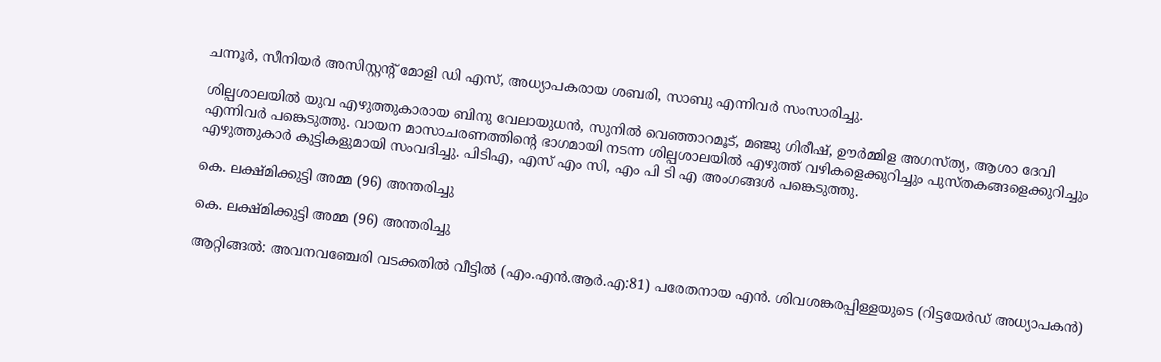ചന്നൂർ, സീനിയർ അസിസ്റ്റൻ്റ് മോളി ഡി എസ്, അധ്യാപകരായ ശബരി, സാബു എന്നിവർ സംസാരിച്ചു.

ശില്പശാലയിൽ യുവ എഴുത്തുകാരായ ബിനു വേലായുധൻ, സുനിൽ വെഞ്ഞാറമൂട്, മഞ്ജു ഗിരീഷ്, ഊർമ്മിള അഗസ്ത്യ, ആശാ ദേവി എന്നിവർ പങ്കെടുത്തു. വായന മാസാചരണത്തിന്റെ ഭാഗമായി നടന്ന ശില്പശാലയിൽ എഴുത്ത് വഴികളെക്കുറിച്ചും പുസ്തകങ്ങളെക്കുറിച്ചും എഴുത്തുകാർ കുട്ടികളുമായി സംവദിച്ചു. പിടിഎ, എസ് എം സി, എം പി ടി എ അംഗങ്ങൾ പങ്കെടുത്തു.

കെ. ലക്ഷ്മിക്കുട്ടി അമ്മ (96) അന്തരിച്ചു

കെ. ലക്ഷ്മിക്കുട്ടി അമ്മ (96) അന്തരിച്ചു

ആറ്റിങ്ങൽ: അവനവഞ്ചേരി വടക്കതിൽ വീട്ടിൽ (എം.എൻ.ആർ.എ:81) പരേതനായ എൻ. ശിവശങ്കരപ്പിള്ളയുടെ (റിട്ടയേർഡ് അധ്യാപകൻ)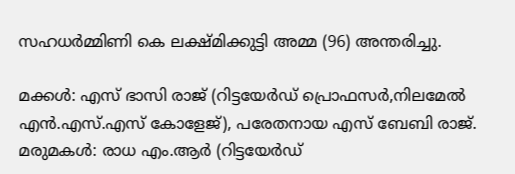സഹധർമ്മിണി കെ ലക്ഷ്മിക്കുട്ടി അമ്മ (96) അന്തരിച്ചു.

മക്കൾ: എസ് ഭാസി രാജ് (റിട്ടയേർഡ് പ്രൊഫസർ,നിലമേൽ എൻ.എസ്.എസ് കോളേജ്), പരേതനായ എസ് ബേബി രാജ്.
മരുമകൾ: രാധ എം.ആർ (റിട്ടയേർഡ്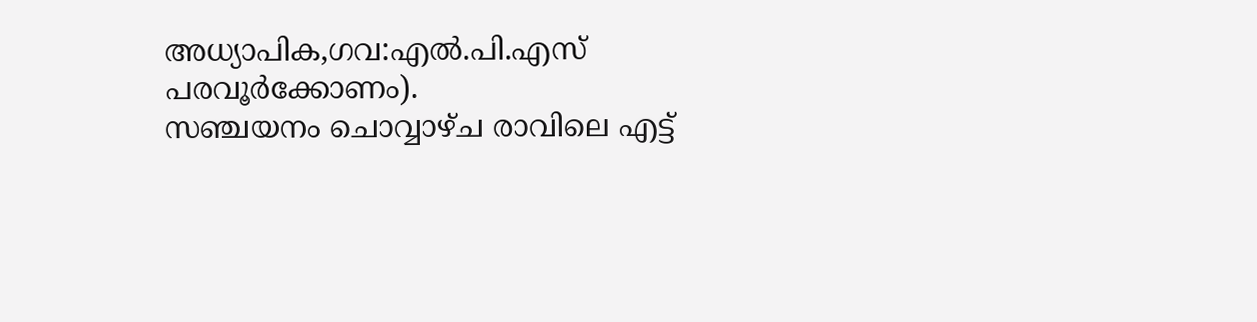അധ്യാപിക,ഗവ:എൽ.പി.എസ് പരവൂർക്കോണം).
സഞ്ചയനം ചൊവ്വാഴ്ച രാവിലെ എട്ട്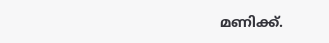മണിക്ക്.